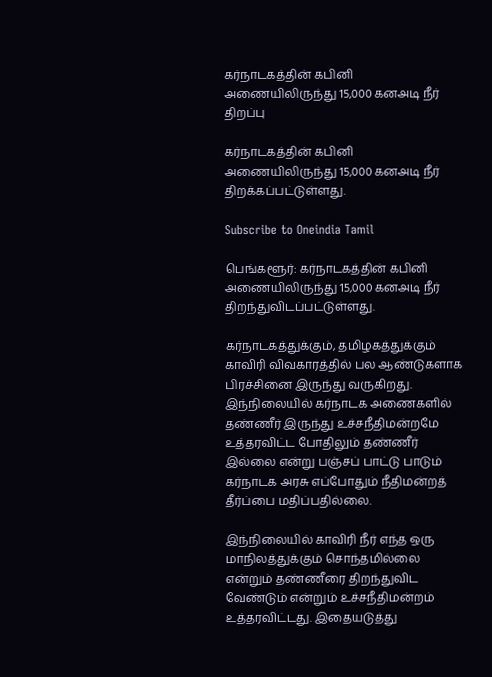கர்நாடகத்தின் கபினி அணையிலிருந்து 15,000 கனஅடி நீர் திறப்பு

கர்நாடகத்தின் கபினி அணையிலிருந்து 15,000 கனஅடி நீர் திறக்கப்பட்டுள்ளது.

Subscribe to Oneindia Tamil

பெங்களூர்: கர்நாடகத்தின் கபினி அணையிலிருந்து 15,000 கனஅடி நீர் திறந்துவிடப்பட்டுள்ளது.

கர்நாடகத்துக்கும், தமிழகத்துக்கும் காவிரி விவகாரத்தில் பல ஆண்டுகளாக பிரச்சினை இருந்து வருகிறது. இந்நிலையில் கர்நாடக அணைகளில் தண்ணீர் இருந்து உச்சநீதிமன்றமே உத்தரவிட்ட போதிலும் தண்ணீர் இல்லை என்று பஞ்சப் பாட்டு பாடும் கர்நாடக அரசு எப்போதும் நீதிமன்றத் தீர்ப்பை மதிப்பதில்லை.

இந்நிலையில் காவிரி நீர் எந்த ஒரு மாநிலத்துக்கும் சொந்தமில்லை என்றும் தண்ணீரை திறந்துவிட வேண்டும் என்றும் உச்சநீதிமன்றம் உத்தரவிட்டது. இதையடுத்து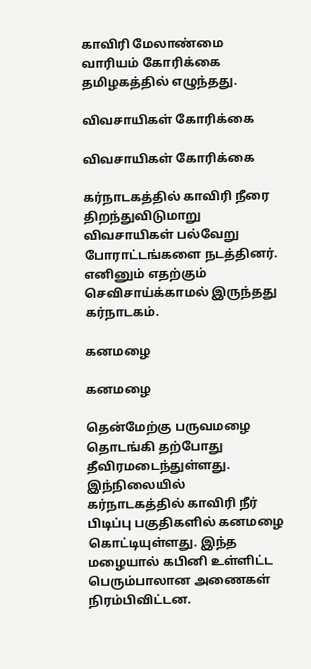காவிரி மேலாண்மை வாரியம் கோரிக்கை தமிழகத்தில் எழுந்தது.

விவசாயிகள் கோரிக்கை

விவசாயிகள் கோரிக்கை

கர்நாடகத்தில் காவிரி நீரை திறந்துவிடுமாறு விவசாயிகள் பல்வேறு போராட்டங்களை நடத்தினர். எனினும் எதற்கும் செவிசாய்க்காமல் இருந்தது கர்நாடகம்.

கனமழை

கனமழை

தென்மேற்கு பருவமழை தொடங்கி தற்போது தீவிரமடைந்துள்ளது. இந்நிலையில் கர்நாடகத்தில் காவிரி நீர் பிடிப்பு பகுதிகளில் கனமழை கொட்டியுள்ளது. இந்த மழையால் கபினி உள்ளிட்ட பெரும்பாலான அணைகள் நிரம்பிவிட்டன.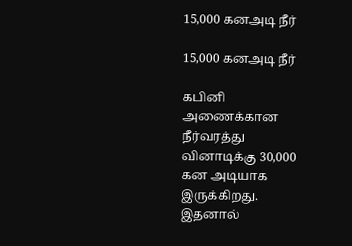15,000 கனஅடி நீர்

15,000 கனஅடி நீர்

கபினி அணைக்கான நீர்வரத்து வினாடிக்கு 30,000 கன அடியாக இருக்கிறது. இதனால்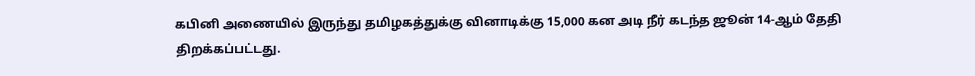கபினி அணையில் இருந்து தமிழகத்துக்கு வினாடிக்கு 15,000 கன அடி நீர் கடந்த ஜூன் 14-ஆம் தேதி திறக்கப்பட்டது.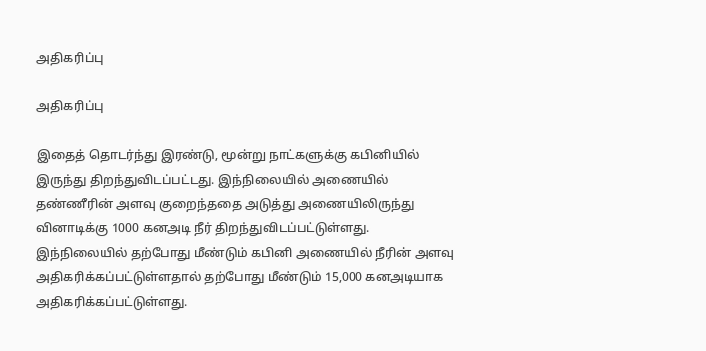அதிகரிப்பு

அதிகரிப்பு

இதைத் தொடர்ந்து இரண்டு, மூன்று நாட்களுக்கு கபினியில் இருந்து திறந்துவிடப்பட்டது. இந்நிலையில் அணையில் தண்ணீரின் அளவு குறைந்ததை அடுத்து அணையிலிருந்து வினாடிக்கு 1000 கனஅடி நீர் திறந்துவிடப்பட்டுள்ளது. இந்நிலையில் தற்போது மீண்டும் கபினி அணையில் நீரின் அளவு அதிகரிக்கப்பட்டுள்ளதால் தற்போது மீண்டும் 15,000 கனஅடியாக அதிகரிக்கப்பட்டுள்ளது.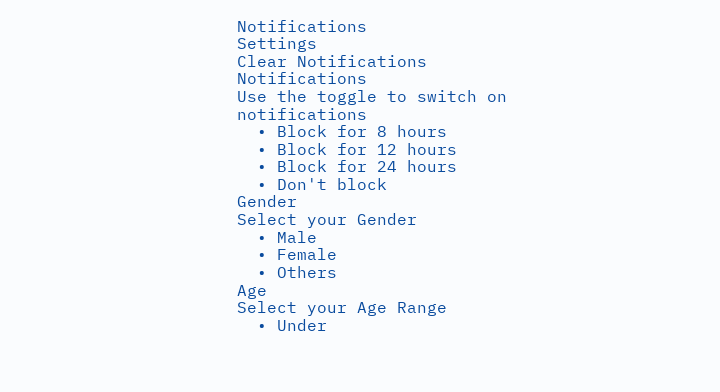Notifications
Settings
Clear Notifications
Notifications
Use the toggle to switch on notifications
  • Block for 8 hours
  • Block for 12 hours
  • Block for 24 hours
  • Don't block
Gender
Select your Gender
  • Male
  • Female
  • Others
Age
Select your Age Range
  • Under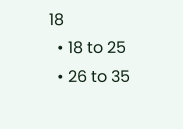18
  • 18 to 25
  • 26 to 35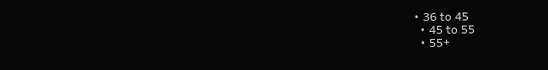• 36 to 45
  • 45 to 55
  • 55+